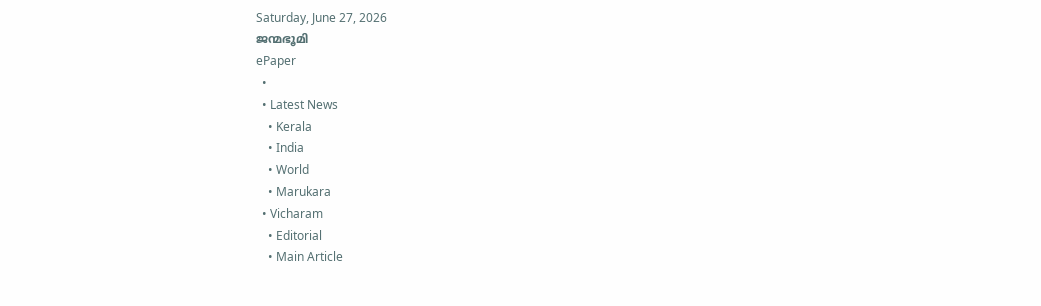Saturday, June 27, 2026
ജന്മഭൂമി
ePaper
  •
  • Latest News
    • Kerala
    • India
    • World
    • Marukara
  • Vicharam
    • Editorial
    • Main Article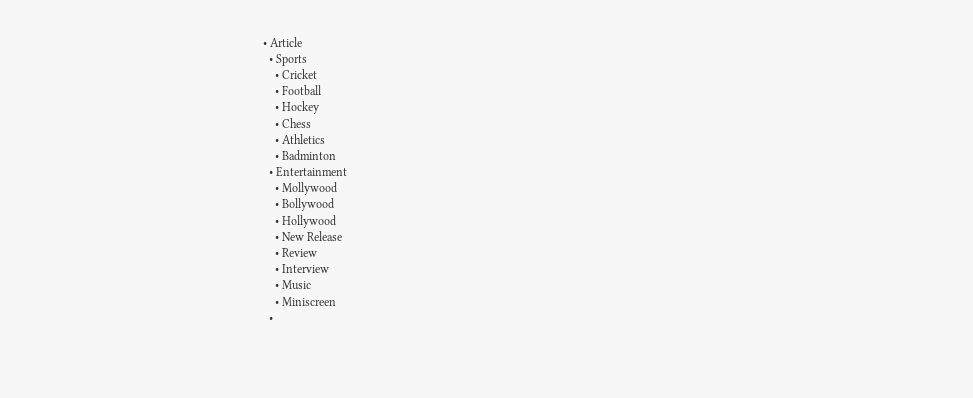• Article
  • Sports
    • Cricket
    • Football
    • Hockey
    • Chess
    • Athletics
    • Badminton
  • Entertainment
    • Mollywood
    • Bollywood
    • Hollywood
    • New Release
    • Review
    • Interview
    • Music
    • Miniscreen
  •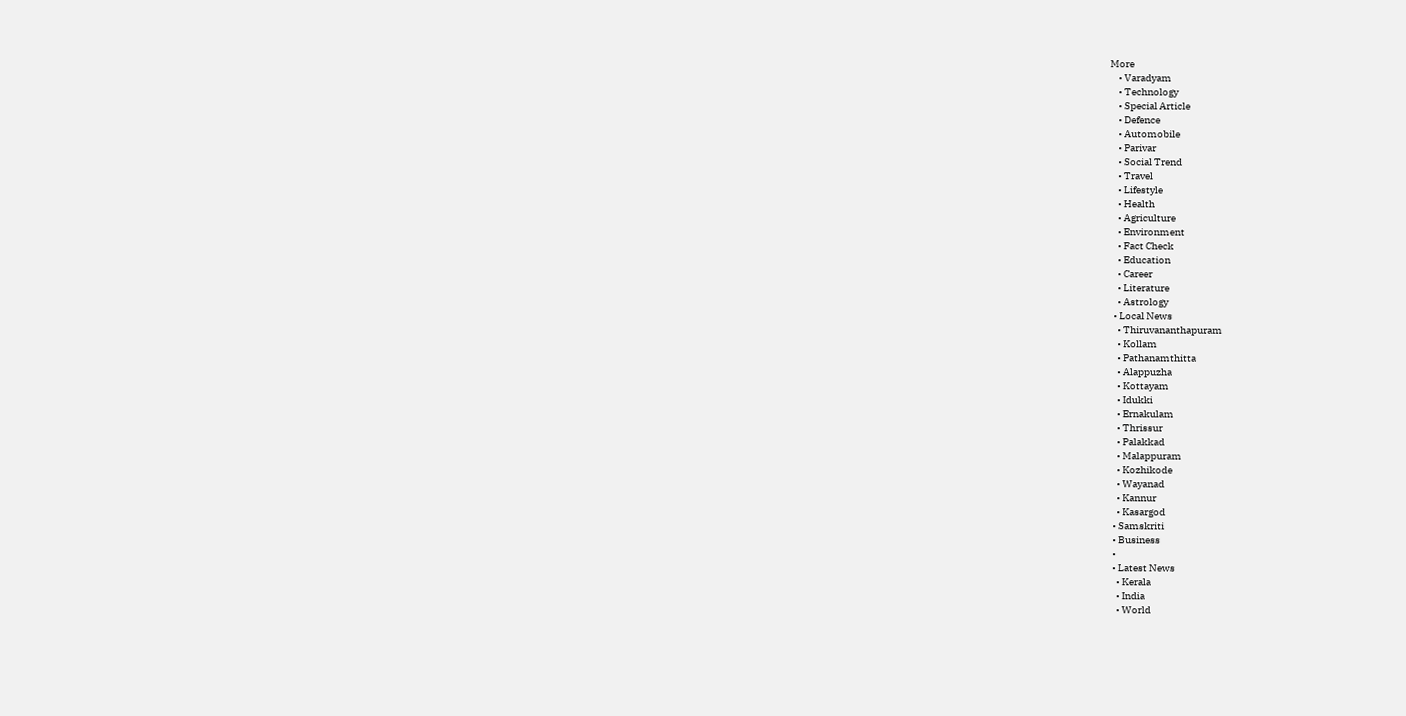More
    • Varadyam
    • Technology
    • Special Article
    • Defence
    • Automobile
    • Parivar
    • Social Trend
    • Travel
    • Lifestyle
    • Health
    • Agriculture
    • Environment
    • Fact Check
    • Education
    • Career
    • Literature
    • Astrology
  • Local News
    • Thiruvananthapuram
    • Kollam
    • Pathanamthitta
    • Alappuzha
    • Kottayam
    • Idukki
    • Ernakulam
    • Thrissur
    • Palakkad
    • Malappuram
    • Kozhikode
    • Wayanad
    • Kannur
    • Kasargod
  • Samskriti
  • Business
  •
  • Latest News
    • Kerala
    • India
    • World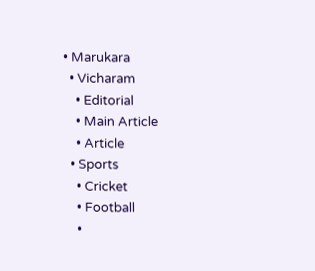• Marukara
  • Vicharam
    • Editorial
    • Main Article
    • Article
  • Sports
    • Cricket
    • Football
    •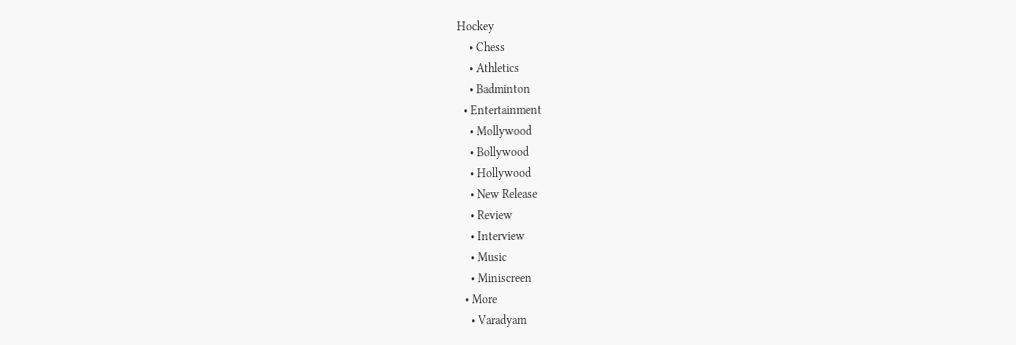Hockey
    • Chess
    • Athletics
    • Badminton
  • Entertainment
    • Mollywood
    • Bollywood
    • Hollywood
    • New Release
    • Review
    • Interview
    • Music
    • Miniscreen
  • More
    • Varadyam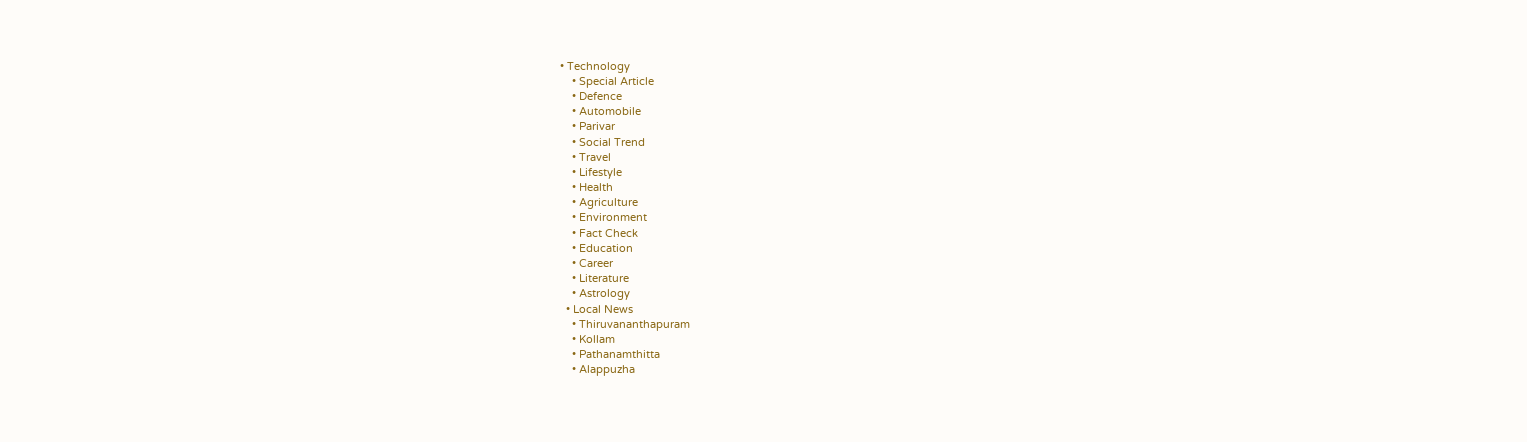• Technology
    • Special Article
    • Defence
    • Automobile
    • Parivar
    • Social Trend
    • Travel
    • Lifestyle
    • Health
    • Agriculture
    • Environment
    • Fact Check
    • Education
    • Career
    • Literature
    • Astrology
  • Local News
    • Thiruvananthapuram
    • Kollam
    • Pathanamthitta
    • Alappuzha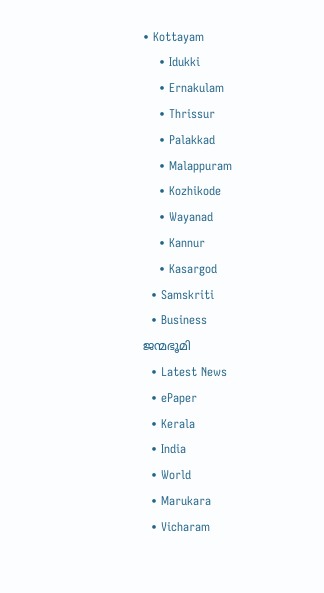• Kottayam
    • Idukki
    • Ernakulam
    • Thrissur
    • Palakkad
    • Malappuram
    • Kozhikode
    • Wayanad
    • Kannur
    • Kasargod
  • Samskriti
  • Business
ജന്മഭൂമി
  • Latest News
  • ePaper
  • Kerala
  • India
  • World
  • Marukara
  • Vicharam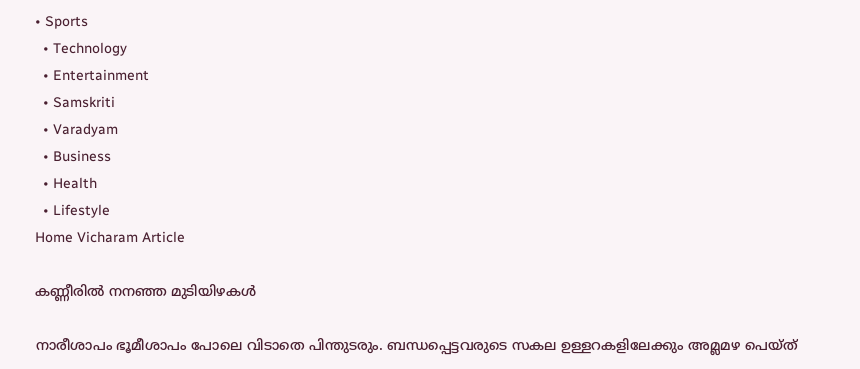• Sports
  • Technology
  • Entertainment
  • Samskriti
  • Varadyam
  • Business
  • Health
  • Lifestyle
Home Vicharam Article

കണ്ണീരില്‍ നനഞ്ഞ മുടിയിഴകള്‍

നാരീശാപം ഭൂമീശാപം പോലെ വിടാതെ പിന്തുടരും. ബന്ധപ്പെട്ടവരുടെ സകല ഉള്ളറകളിലേക്കും അമ്ലമഴ പെയ്ത്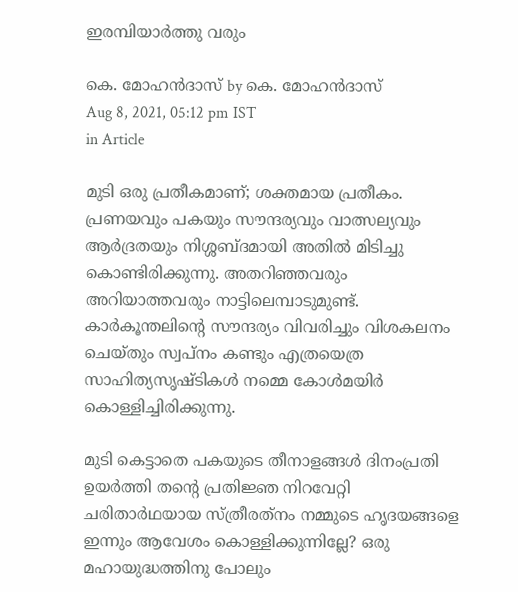ഇരമ്പിയാര്‍ത്തു വരും

കെ. മോഹന്‍ദാസ് by കെ. മോഹന്‍ദാസ്
Aug 8, 2021, 05:12 pm IST
in Article

മുടി ഒരു പ്രതീകമാണ്; ശക്തമായ പ്രതീകം. പ്രണയവും പകയും സൗന്ദര്യവും വാത്സല്യവും ആര്‍ദ്രതയും നിശ്ശബ്ദമായി അതില്‍ മിടിച്ചു കൊണ്ടിരിക്കുന്നു. അതറിഞ്ഞവരും അറിയാത്തവരും നാട്ടിലെമ്പാടുമുണ്ട്. കാര്‍കൂന്തലിന്റെ സൗന്ദര്യം വിവരിച്ചും വിശകലനം ചെയ്തും സ്വപ്‌നം കണ്ടും എത്രയെത്ര സാഹിത്യസൃഷ്ടികള്‍ നമ്മെ കോള്‍മയിര്‍ കൊള്ളിച്ചിരിക്കുന്നു.

മുടി കെട്ടാതെ പകയുടെ തീനാളങ്ങള്‍ ദിനംപ്രതി ഉയര്‍ത്തി തന്റെ പ്രതിജ്ഞ നിറവേറ്റി ചരിതാര്‍ഥയായ സ്ത്രീരത്‌നം നമ്മുടെ ഹൃദയങ്ങളെ ഇന്നും ആവേശം കൊള്ളിക്കുന്നില്ലേ? ഒരു മഹായുദ്ധത്തിനു പോലും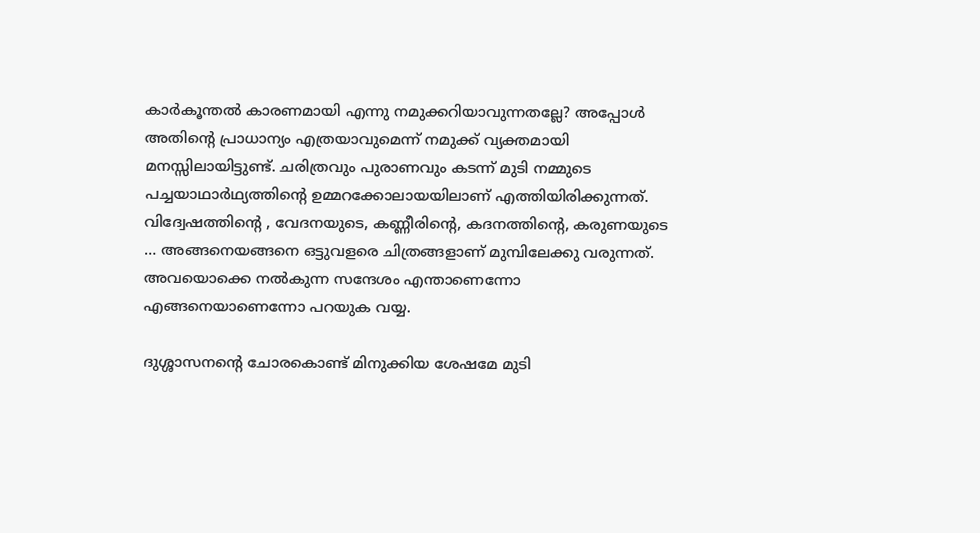കാര്‍കൂന്തല്‍ കാരണമായി എന്നു നമുക്കറിയാവുന്നതല്ലേ? അപ്പോള്‍ അതിന്റെ പ്രാധാന്യം എത്രയാവുമെന്ന് നമുക്ക് വ്യക്തമായി മനസ്സിലായിട്ടുണ്ട്. ചരിത്രവും പുരാണവും കടന്ന് മുടി നമ്മുടെ പച്ചയാഥാര്‍ഥ്യത്തിന്റെ ഉമ്മറക്കോലായയിലാണ് എത്തിയിരിക്കുന്നത്. വിദ്വേഷത്തിന്റെ , വേദനയുടെ, കണ്ണീരിന്റെ, കദനത്തിന്റെ, കരുണയുടെ … അങ്ങനെയങ്ങനെ ഒട്ടുവളരെ ചിത്രങ്ങളാണ് മുമ്പിലേക്കു വരുന്നത്. അവയൊക്കെ നല്‍കുന്ന സന്ദേശം എന്താണെന്നോ എങ്ങനെയാണെന്നോ പറയുക വയ്യ.

ദുശ്ശാസനന്റെ ചോരകൊണ്ട് മിനുക്കിയ ശേഷമേ മുടി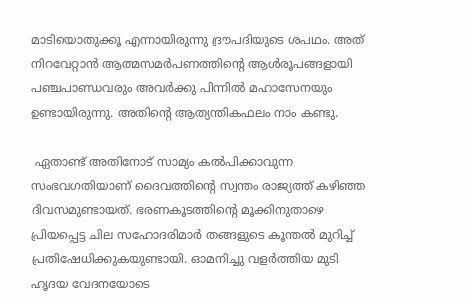മാടിയൊതുക്കൂ എന്നായിരുന്നു ദ്രൗപദിയുടെ ശപഥം. അത് നിറവേറ്റാന്‍ ആത്മസമര്‍പണത്തിന്റെ ആള്‍രൂപങ്ങളായി പഞ്ചപാണ്ഡവരും അവര്‍ക്കു പിന്നില്‍ മഹാസേനയും ഉണ്ടായിരുന്നു. അതിന്റെ ആത്യന്തികഫലം നാം കണ്ടു.

 ഏതാണ്ട് അതിനോട് സാമ്യം കല്‍പിക്കാവുന്ന സംഭവഗതിയാണ് ദൈവത്തിന്റെ സ്വന്തം രാജ്യത്ത് കഴിഞ്ഞ ദിവസമുണ്ടായത്. ഭരണകൂടത്തിന്റെ മൂക്കിനുതാഴെ പ്രിയപ്പെട്ട ചില സഹോദരിമാര്‍ തങ്ങളുടെ കൂന്തല്‍ മുറിച്ച് പ്രതിഷേധിക്കുകയുണ്ടായി. ഓമനിച്ചു വളര്‍ത്തിയ മുടി ഹൃദയ വേദനയോടെ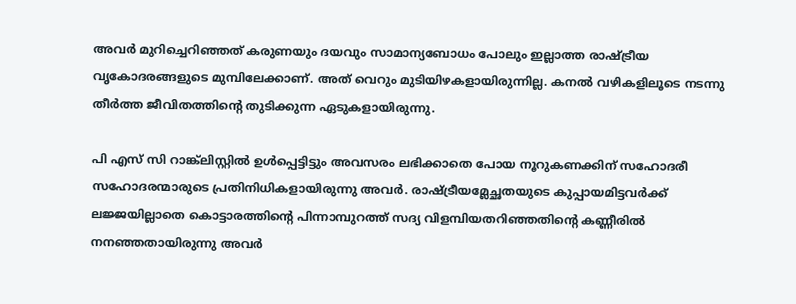അവര്‍ മുറിച്ചെറിഞ്ഞത് കരുണയും ദയവും സാമാന്യബോധം പോലും ഇല്ലാത്ത രാഷ്‌ട്രീയ വൃകോദരങ്ങളുടെ മുമ്പിലേക്കാണ്. അത് വെറും മുടിയിഴകളായിരുന്നില്ല. കനല്‍ വഴികളിലൂടെ നടന്നു തീര്‍ത്ത ജീവിതത്തിന്റെ തുടിക്കുന്ന ഏടുകളായിരുന്നു.

പി എസ് സി റാങ്ക്‌ലിസ്റ്റില്‍ ഉള്‍പ്പെട്ടിട്ടും അവസരം ലഭിക്കാതെ പോയ നൂറുകണക്കിന് സഹോദരീ സഹോദരന്മാരുടെ പ്രതിനിധികളായിരുന്നു അവര്‍. രാഷ്‌ട്രീയമ്ലേച്ഛതയുടെ കുപ്പായമിട്ടവര്‍ക്ക് ലജ്ജയില്ലാതെ കൊട്ടാരത്തിന്റെ പിന്നാമ്പുറത്ത് സദ്യ വിളമ്പിയതറിഞ്ഞതിന്റെ കണ്ണീരില്‍ നനഞ്ഞതായിരുന്നു അവര്‍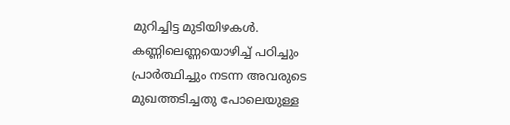മുറിച്ചിട്ട മുടിയിഴകള്‍. കണ്ണിലെണ്ണയൊഴിച്ച് പഠിച്ചും പ്രാര്‍ത്ഥിച്ചും നടന്ന അവരുടെ മുഖത്തടിച്ചതു പോലെയുള്ള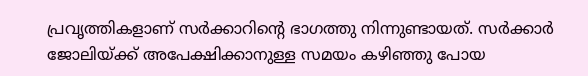പ്രവൃത്തികളാണ് സര്‍ക്കാറിന്റെ ഭാഗത്തു നിന്നുണ്ടായത്. സര്‍ക്കാര്‍ ജോലിയ്‌ക്ക് അപേക്ഷിക്കാനുള്ള സമയം കഴിഞ്ഞു പോയ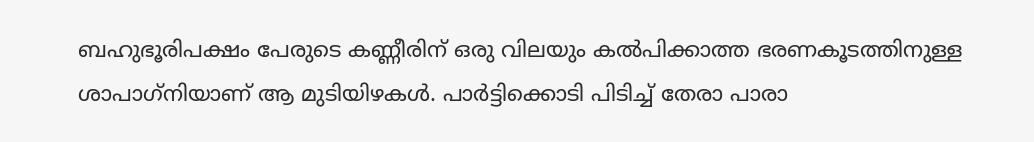ബഹുഭൂരിപക്ഷം പേരുടെ കണ്ണീരിന് ഒരു വിലയും കല്‍പിക്കാത്ത ഭരണകൂടത്തിനുള്ള ശാപാഗ്‌നിയാണ് ആ മുടിയിഴകള്‍. പാര്‍ട്ടിക്കൊടി പിടിച്ച് തേരാ പാരാ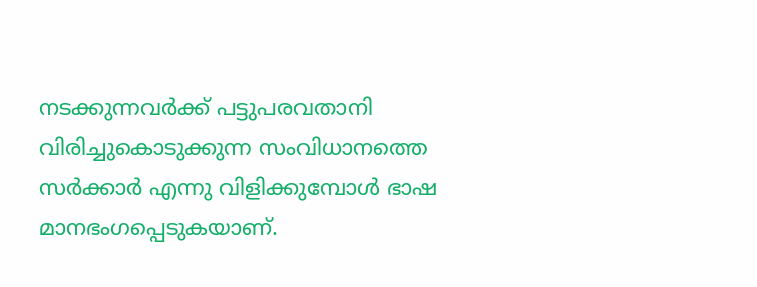നടക്കുന്നവര്‍ക്ക് പട്ടുപരവതാനി വിരിച്ചുകൊടുക്കുന്ന സംവിധാനത്തെ സര്‍ക്കാര്‍ എന്നു വിളിക്കുമ്പോള്‍ ഭാഷ മാനഭംഗപ്പെടുകയാണ്.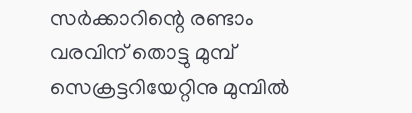സര്‍ക്കാറിന്റെ രണ്ടാം വരവിന് തൊട്ടു മുമ്പ് സെക്രട്ടറിയേറ്റിനു മുമ്പില്‍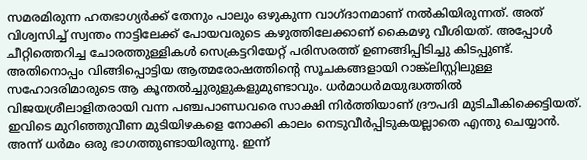സമരമിരുന്ന ഹതഭാഗ്യര്‍ക്ക് തേനും പാലും ഒഴുകുന്ന വാഗ്ദാനമാണ് നല്‍കിയിരുന്നത്. അത് വിശ്വസിച്ച് സ്വന്തം നാട്ടിലേക്ക് പോയവരുടെ കഴുത്തിലേക്കാണ് കൈമഴു വീശിയത്. അപ്പോള്‍ ചീറ്റിത്തെറിച്ച ചോരത്തുള്ളികള്‍ സെക്രട്ടറിയേറ്റ് പരിസരത്ത് ഉണങ്ങിപ്പിടിച്ചു കിടപ്പുണ്ട്. അതിനൊപ്പം വിങ്ങിപ്പൊട്ടിയ ആത്മരോഷത്തിന്റെ സൂചകങ്ങളായി റാങ്ക്‌ലിസ്റ്റിലുള്ള സഹോദരിമാരുടെ ആ കൂന്തല്‍ച്ചുരുളുകളുമുണ്ടാവും. ധര്‍മാധര്‍മയുദ്ധത്തില്‍ വിജയശ്രീലാളിതരായി വന്ന പഞ്ചപാണ്ഡവരെ സാക്ഷി നിര്‍ത്തിയാണ് ദ്രൗപദി മുടിചീകിക്കെട്ടിയത്. ഇവിടെ മുറിഞ്ഞുവീണ മുടിയിഴകളെ നോക്കി കാലം നെടുവീര്‍പ്പിടുകയല്ലാതെ എന്തു ചെയ്യാന്‍. അന്ന് ധര്‍മം ഒരു ഭാഗത്തുണ്ടായിരുന്നു. ഇന്ന്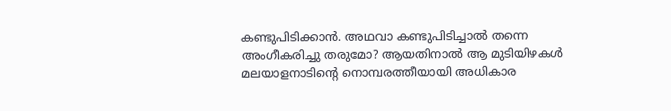കണ്ടുപിടിക്കാന്‍. അഥവാ കണ്ടുപിടിച്ചാല്‍ തന്നെ അംഗീകരിച്ചു തരുമോ? ആയതിനാല്‍ ആ മുടിയിഴകള്‍ മലയാളനാടിന്റെ നൊമ്പരത്തീയായി അധികാര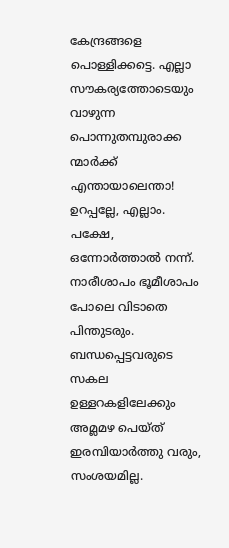കേന്ദ്രങ്ങളെ പൊള്ളിക്കട്ടെ. എല്ലാ സൗകര്യത്തോടെയും വാഴുന്ന പൊന്നുതമ്പുരാക്ക ന്മാര്‍ക്ക് എന്തായാലെന്താ! ഉറപ്പല്ലേ, എല്ലാം. പക്ഷേ, ഒന്നോര്‍ത്താല്‍ നന്ന്. നാരീശാപം ഭൂമീശാപം പോലെ വിടാതെ പിന്തുടരും. ബന്ധപ്പെട്ടവരുടെ സകല ഉള്ളറകളിലേക്കും അമ്ലമഴ പെയ്ത് ഇരമ്പിയാര്‍ത്തു വരും, സംശയമില്ല.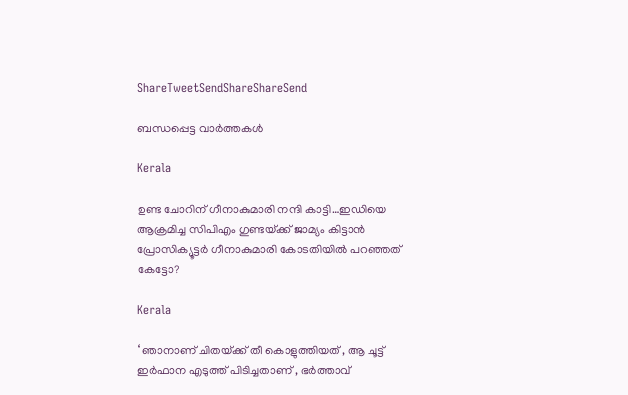ShareTweetSendShareShareSend

ബന്ധപ്പെട്ട വാര്‍ത്തകള്‍

Kerala

ഉണ്ട ചോറിന് ഗീനാകുമാരി നന്ദി കാട്ടി…ഇഡിയെ ആക്രമിച്ച സിപിഎം ഗുണ്ടയ്‌ക്ക് ജാമ്യം കിട്ടാന്‍ പ്രോസിക്യൂട്ടര്‍ ഗീനാകുമാരി കോടതിയില്‍ പറഞ്ഞത് കേട്ടോ?

Kerala

‘ ഞാനാണ് ചിതയ്‌ക്ക് തീ കൊളുത്തിയത് , ആ ചൂട്ട് ഇർഫാന എടുത്ത് പിടിച്ചതാണ് , ഭർത്താവ്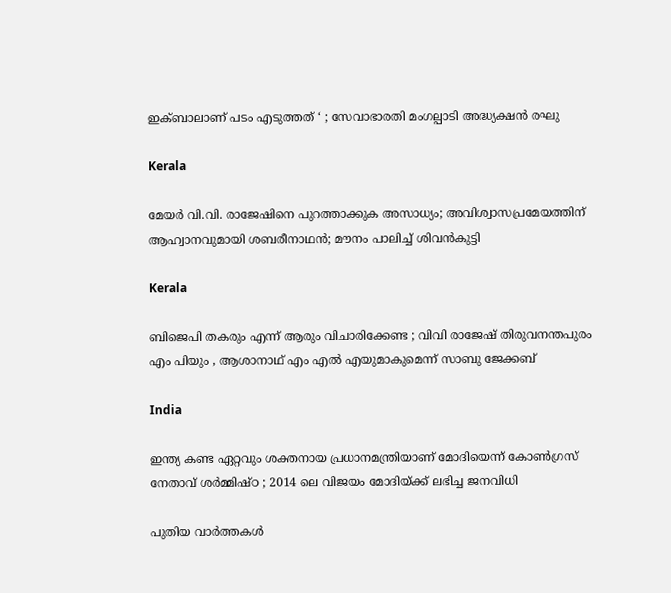ഇക്ബാലാണ് പടം എടുത്തത് ‘ ; സേവാഭാരതി മംഗല്പാടി അദ്ധ്യക്ഷൻ രഘു

Kerala

മേയര്‍ വി.വി. രാജേഷിനെ പുറത്താക്കുക അസാധ്യം; അവിശ്വാസപ്രമേയത്തിന് ആഹ്വാനവുമായി ശബരീനാഥന്‍; മൗനം പാലിച്ച് ശിവന്‍കുട്ടി

Kerala

ബിജെപി തകരും എന്ന് ആരും വിചാരിക്കേണ്ട ; വിവി രാജേഷ് തിരുവനന്തപുരം എം പിയും , ആശാനാഥ് എം എൽ എയുമാകുമെന്ന് സാബു ജേക്കബ്

India

ഇന്ത്യ കണ്ട ഏറ്റവും ശക്തനായ പ്രധാനമന്ത്രിയാണ് മോദിയെന്ന് കോൺഗ്രസ് നേതാവ് ശർമ്മിഷ്ഠ ; 2014 ലെ വിജയം മോദിയ്‌ക്ക് ലഭിച്ച ജനവിധി

പുതിയ വാര്‍ത്തകള്‍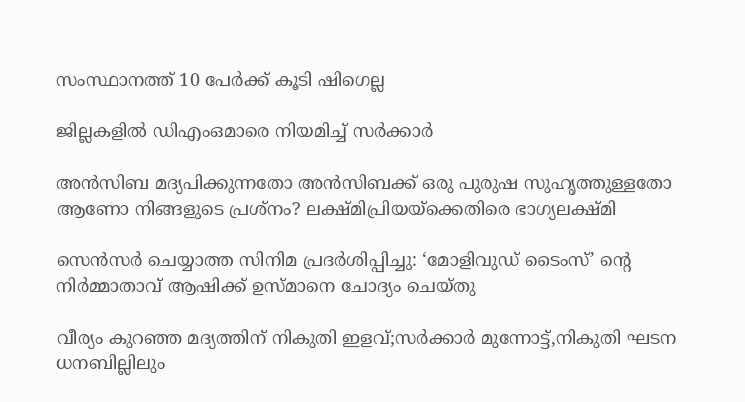സംസ്ഥാനത്ത് 10 പേര്‍ക്ക് കൂടി ഷിഗെല്ല

ജില്ലകളില്‍ ഡിഎംഒമാരെ നിയമിച്ച് സര്‍ക്കാര്‍

അൻസിബ മദ്യപിക്കുന്നതോ അൻസിബക്ക് ഒരു പുരുഷ സുഹൃത്തുള്ളതോ ആണോ നിങ്ങളുടെ പ്രശ്നം? ലക്ഷ്മിപ്രിയയ്‌ക്കെതിരെ ഭാഗ്യലക്ഷ്മി

സെന്‍സര്‍ ചെയ്യാത്ത സിനിമ പ്രദര്‍ശിപ്പിച്ചു: ‘മോളിവുഡ് ടൈംസ്’ ന്റെ നിര്‍മ്മാതാവ് ആഷിക്ക് ഉസ്മാനെ ചോദ്യം ചെയ്തു

വീര്യം കുറഞ്ഞ മദ്യത്തിന് നികുതി ഇളവ്;സര്‍ക്കാര്‍ മുന്നോട്ട്,നികുതി ഘടന ധനബില്ലിലും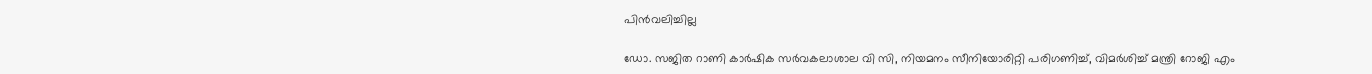പിന്‍വലിച്ചില്ല

ഡോ. സജിത റാണി കാര്‍ഷിക സര്‍വകലാശാല വി സി, നിയമനം സീനിയോരിറ്റി പരിഗണിച്ച്, വിമര്‍ശിച്ച് മന്ത്രി റോജി എം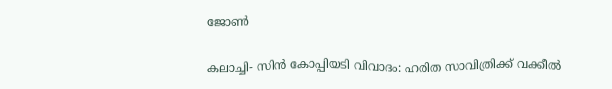ജോണ്‍

കലാച്ചി- സിന്‍ കോപ്പിയടി വിവാദം: ഹരിത സാവിത്രിക്ക് വക്കീല്‍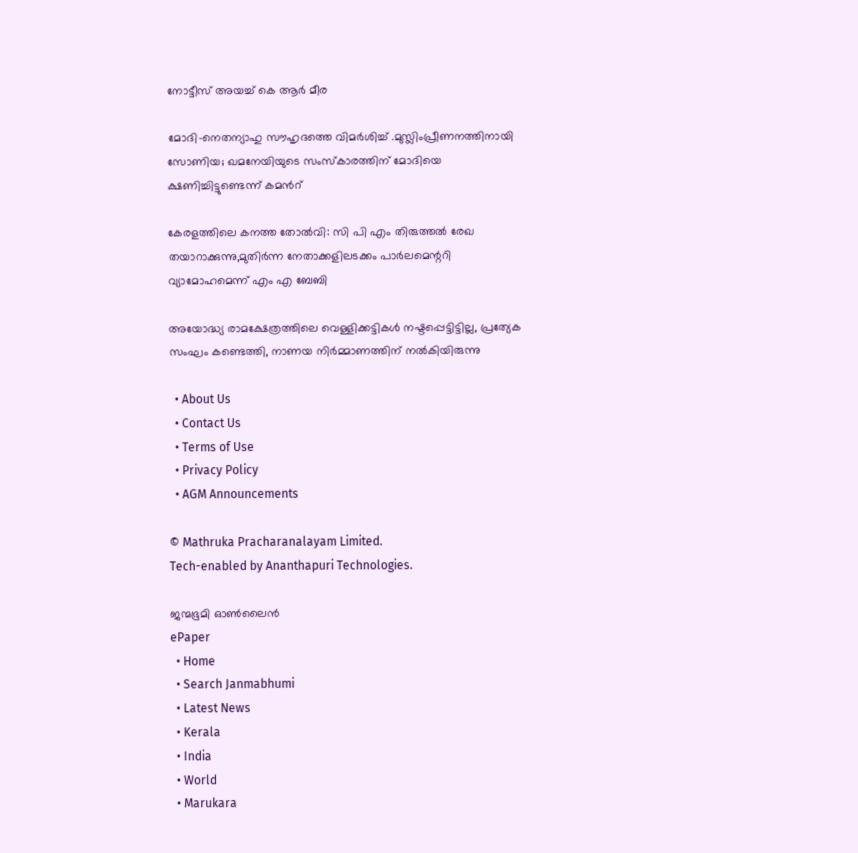നോട്ടീസ് അയച്ച് കെ ആര്‍ മീര

മോദി-നെതന്യാഹു സൗഹൃദത്തെ വിമര്‍ശിച്ച് .മുസ്ലിംപ്രീണനത്തിനായി സോണിയ; ഖമനേയിയുടെ സംസ്കാരത്തിന് മോദിയെ ക്ഷണിച്ചിട്ടുണ്ടെന്ന് കമന്‍റ്

കേരളത്തിലെ കനത്ത തോല്‍വി: സി പി എം തിരുത്തല്‍ രേഖ തയാറാക്കുന്നു,മുതിര്‍ന്ന നേതാക്കളിലടക്കം പാര്‍ലമെന്ററി വ്യാമോഹമെന്ന് എം എ ബേബി

അയോദ്ധ്യ രാമക്ഷേത്രത്തിലെ വെള്ളിക്കട്ടികൾ നഷ്ടപ്പെട്ടിട്ടില്ല, പ്രത്യേക സംഘം കണ്ടെത്തി, നാണയ നിർമ്മാണത്തിന് നൽകിയിരുന്നു

  • About Us
  • Contact Us
  • Terms of Use
  • Privacy Policy
  • AGM Announcements

© Mathruka Pracharanalayam Limited.
Tech-enabled by Ananthapuri Technologies.

ജന്മഭൂമി ഓണ്‍ലൈന്‍
ePaper
  • Home
  • Search Janmabhumi
  • Latest News
  • Kerala
  • India
  • World
  • Marukara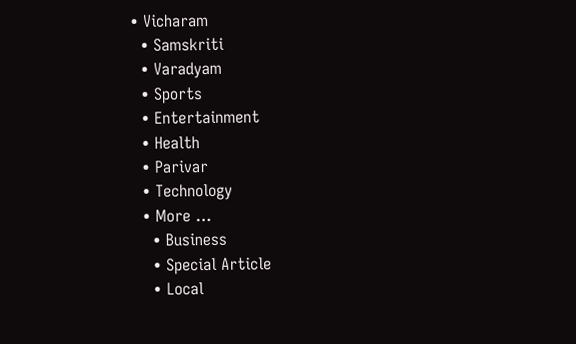• Vicharam
  • Samskriti
  • Varadyam
  • Sports
  • Entertainment
  • Health
  • Parivar
  • Technology
  • More …
    • Business
    • Special Article
    • Local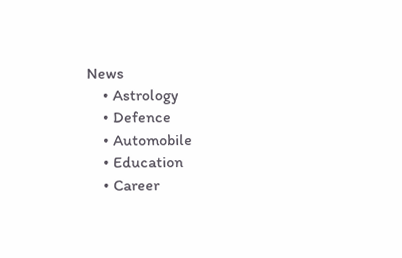News
    • Astrology
    • Defence
    • Automobile
    • Education
    • Career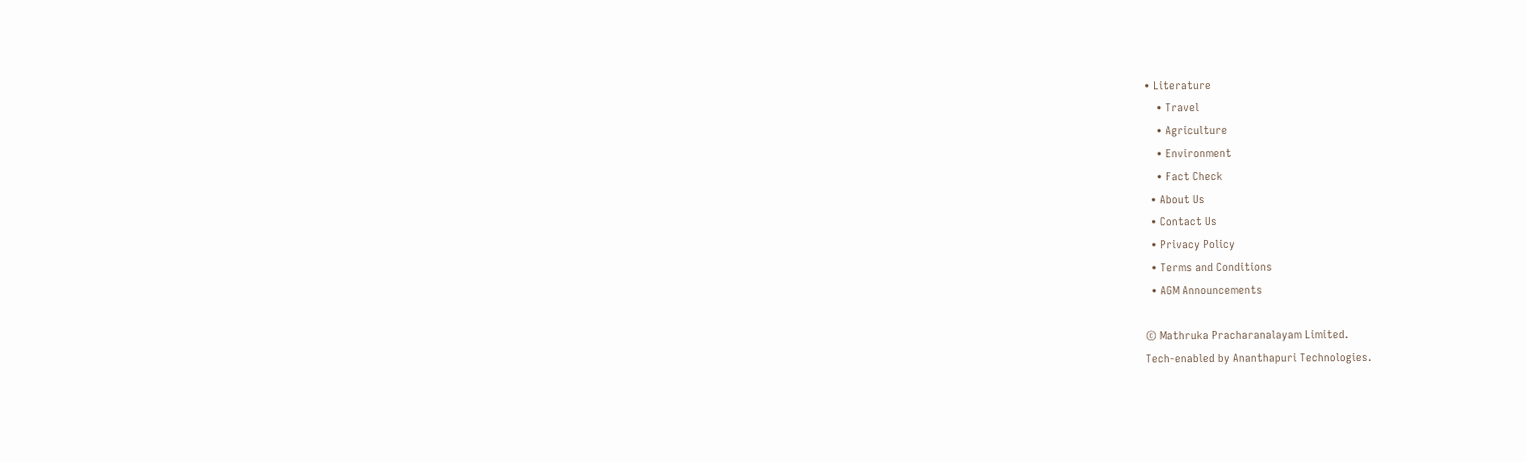• Literature
    • Travel
    • Agriculture
    • Environment
    • Fact Check
  • About Us
  • Contact Us
  • Privacy Policy
  • Terms and Conditions
  • AGM Announcements

© Mathruka Pracharanalayam Limited.
Tech-enabled by Ananthapuri Technologies.